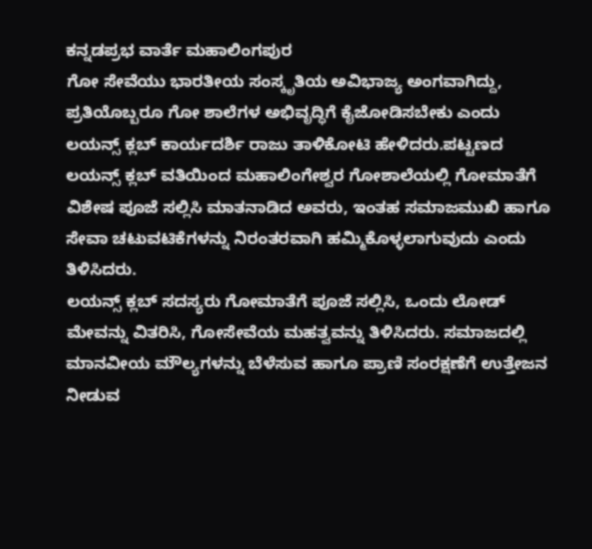ಕನ್ನಡಪ್ರಭ ವಾರ್ತೆ ಮಹಾಲಿಂಗಪುರ
ಗೋ ಸೇವೆಯು ಭಾರತೀಯ ಸಂಸ್ಕೃತಿಯ ಅವಿಭಾಜ್ಯ ಅಂಗವಾಗಿದ್ದು, ಪ್ರತಿಯೊಬ್ಬರೂ ಗೋ ಶಾಲೆಗಳ ಅಭಿವೃದ್ಧಿಗೆ ಕೈಜೋಡಿಸಬೇಕು ಎಂದು ಲಯನ್ಸ್ ಕ್ಲಬ್ ಕಾರ್ಯದರ್ಶಿ ರಾಜು ತಾಳಿಕೋಟಿ ಹೇಳಿದರು.ಪಟ್ಟಣದ ಲಯನ್ಸ್ ಕ್ಲಬ್ ವತಿಯಿಂದ ಮಹಾಲಿಂಗೇಶ್ವರ ಗೋಶಾಲೆಯಲ್ಲಿ ಗೋಮಾತೆಗೆ ವಿಶೇಷ ಪೂಜೆ ಸಲ್ಲಿಸಿ ಮಾತನಾಡಿದ ಅವರು, ಇಂತಹ ಸಮಾಜಮುಖಿ ಹಾಗೂ ಸೇವಾ ಚಟುವಟಿಕೆಗಳನ್ನು ನಿರಂತರವಾಗಿ ಹಮ್ಮಿಕೊಳ್ಳಲಾಗುವುದು ಎಂದು ತಿಳಿಸಿದರು.
ಲಯನ್ಸ್ ಕ್ಲಬ್ ಸದಸ್ಯರು ಗೋಮಾತೆಗೆ ಪೂಜೆ ಸಲ್ಲಿಸಿ, ಒಂದು ಲೋಡ್ ಮೇವನ್ನು ವಿತರಿಸಿ, ಗೋಸೇವೆಯ ಮಹತ್ವವನ್ನು ತಿಳಿಸಿದರು. ಸಮಾಜದಲ್ಲಿ ಮಾನವೀಯ ಮೌಲ್ಯಗಳನ್ನು ಬೆಳೆಸುವ ಹಾಗೂ ಪ್ರಾಣಿ ಸಂರಕ್ಷಣೆಗೆ ಉತ್ತೇಜನ ನೀಡುವ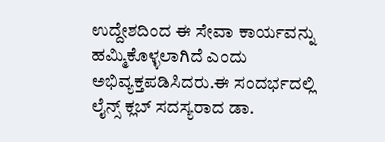ಉದ್ದೇಶದಿಂದ ಈ ಸೇವಾ ಕಾರ್ಯವನ್ನು ಹಮ್ಮಿಕೊಳ್ಳಲಾಗಿದೆ ಎಂದು ಅಭಿವ್ಯಕ್ತಪಡಿಸಿದರು.ಈ ಸಂದರ್ಭದಲ್ಲಿ ಲೈನ್ಸ್ ಕ್ಲಬ್ ಸದಸ್ಯರಾದ ಡಾ.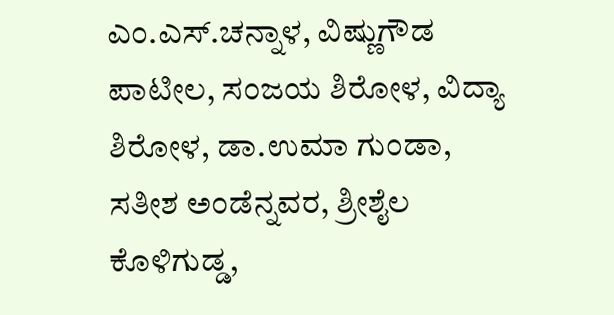ಎಂ.ಎಸ್.ಚನ್ನಾಳ, ವಿಷ್ಣುಗೌಡ ಪಾಟೀಲ, ಸಂಜಯ ಶಿರೋಳ, ವಿದ್ಯಾ ಶಿರೋಳ, ಡಾ.ಉಮಾ ಗುಂಡಾ, ಸತೀಶ ಅಂಡೆನ್ನವರ, ಶ್ರೀಶೈಲ ಕೊಳಿಗುಡ್ಡ,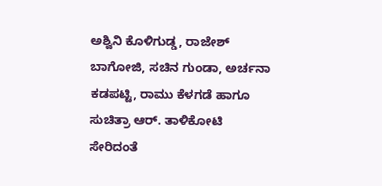ಅಶ್ವಿನಿ ಕೊಳಿಗುಡ್ಡ, ರಾಜೇಶ್ ಬಾಗೋಜಿ, ಸಚಿನ ಗುಂಡಾ, ಅರ್ಚನಾ ಕಡಪಟ್ಟಿ, ರಾಮು ಕೆಳಗಡೆ ಹಾಗೂ ಸುಚಿತ್ರಾ ಆರ್. ತಾಳಿಕೋಟಿ ಸೇರಿದಂತೆ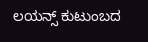ಲಯನ್ಸ್ ಕುಟುಂಬದ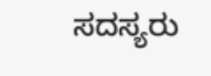ಸದಸ್ಯರು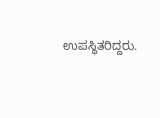ಉಪಸ್ಥಿತರಿದ್ದರು.